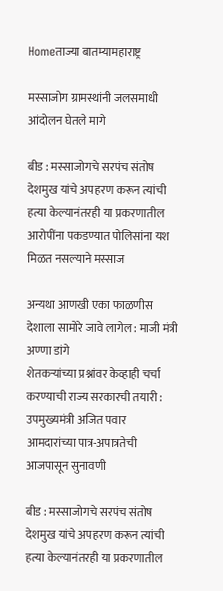Homeताज्या बातम्यामहाराष्ट्र

मस्साजोग ग्रामस्थांनी जलसमाधी आंदोलन घेतले मागे

बीड : मस्साजोगचे सरपंच संतोष देशमुख यांचे अपहरण करून त्यांची हत्या केल्यानंतरही या प्रकरणातील आरोपींना पकडण्यात पोलिसांना यश मिळत नसल्याने मस्साज

अन्यथा आणखी एका फाळणीस देशाला सामोरे जावे लागेल : माजी मंत्री अण्णा डांगे
शेतकऱ्यांच्या प्रश्नांवर केव्हाही चर्चा करण्याची राज्य सरकारची तयारी : उपमुख्यमंत्री अजित पवार
आमदारांच्या पात्र-अपात्रतेची आजपासून सुनावणी

बीड : मस्साजोगचे सरपंच संतोष देशमुख यांचे अपहरण करून त्यांची हत्या केल्यानंतरही या प्रकरणातील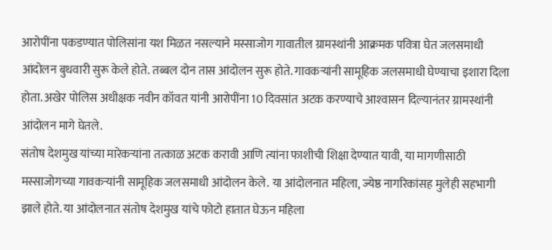आरोपींना पकडण्यात पोलिसांना यश मिळत नसल्याने मस्साजोग गावातील ग्रामस्थांनी आक्रमक पवित्रा घेत जलसमाधी आंदोलन बुधवारी सुरू केले होते. तब्बल दोन तास आंदोलन सुरू होते. गावकर्‍यांनी सामूहिक जलसमाधी घेण्याचा इशारा दिला होता. अखेर पोलिस अधीक्षक नवीन कॉवत यांनी आरोपींना 10 दिवसांत अटक करण्याचे आश्‍वासन दिल्यानंतर ग्रामस्थांनी आंदोलन मागे घेतले.
संतोष देशमुख यांच्या मारेकर्‍यांना तत्काळ अटक करावी आणि त्यांना फाशीची शिक्षा देण्यात यावी, या मागणीसाठी मस्साजोगच्या गावकर्‍यांनी सामूहिक जलसमाधी आंदोलन केले. या आंदोलनात महिला, ज्येष्ठ नागरिकांसह मुलेही सहभागी झाले होते. या आंदोलनात संतोष देशमुख यांचे फोटो हातात घेऊन महिला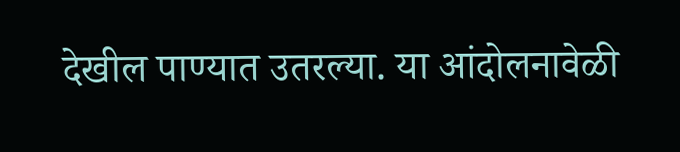देखील पाण्यात उतरल्या. या आंदोलनावेळी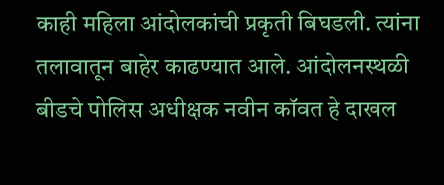काही महिला आंदोलकांची प्रकृती बिघडली. त्यांना तलावातून बाहेर काढण्यात आले. आंदोलनस्थळी बीडचे पोलिस अधीक्षक नवीन कॉवत हे दाखल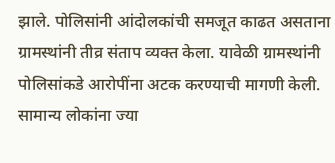झाले. पोलिसांनी आंदोलकांची समजूत काढत असताना ग्रामस्थांनी तीव्र संताप व्यक्त केला. यावेळी ग्रामस्थांनी पोलिसांकडे आरोपींना अटक करण्याची मागणी केली. सामान्य लोकांना ज्या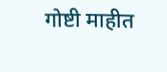गोष्टी माहीत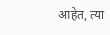आहेत, त्या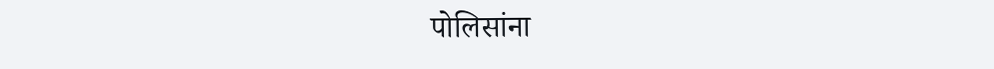पोलिसांना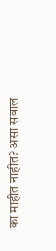का माहीत नाहीत? असा सवाल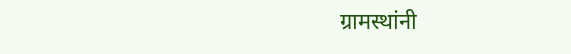ग्रामस्थांनी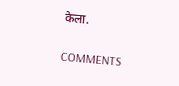केला.

COMMENTS